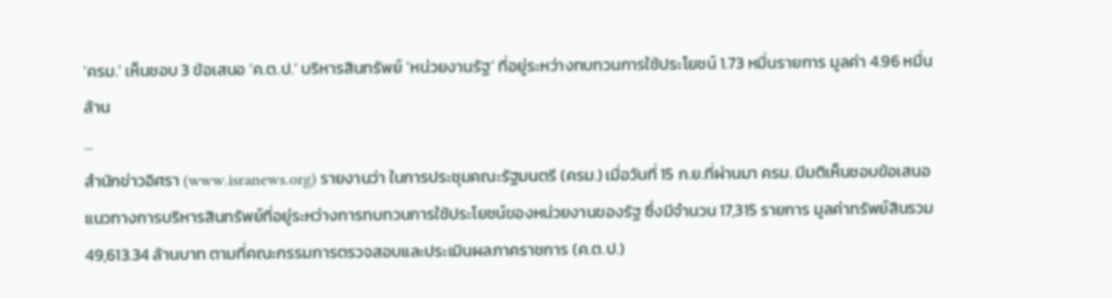‘ครม.’ เห็นชอบ 3 ข้อเสนอ ‘ค.ต.ป.’ บริหารสินทรัพย์ ‘หน่วยงานรัฐ’ ที่อยู่ระหว่างทบทวนการใช้ประโยชน์ 1.73 หมื่นรายการ มูลค่า 4.96 หมื่นล้าน
...
สำนักข่าวอิศรา (www.isranews.org) รายงานว่า ในการประชุมคณะรัฐมนตรี (ครม.) เมื่อวันที่ 15 ก.ย.ที่ผ่านมา ครม. มีมติเห็นชอบข้อเสนอแนวทางการบริหารสินทรัพย์ที่อยู่ระหว่างการทบทวนการใช้ประโยชน์ของหน่วยงานของรัฐ ซึ่งมีจำนวน 17,315 รายการ มูลค่าทรัพย์สินรวม 49,613.34 ล้านบาท ตามที่คณะกรรมการตรวจสอบและประเมินผลภาคราชการ (ค.ต.ป.)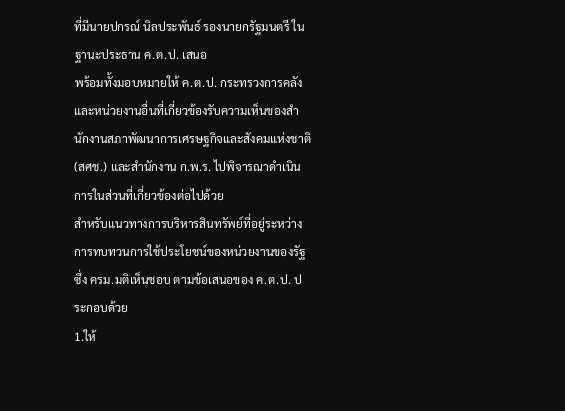ที่มีนายปกรณ์ นิลประพันธ์ รองนายกรัฐมนตรี ในฐานะประธาน ค.ต.ป. เสนอ
พร้อมทั้งมอบหมายให้ ค.ต.ป. กระทรวงการคลัง และหน่วยงานอื่นที่เกี่ยวข้องรับความเห็นของสำนักงานสภาพัฒนาการเศรษฐกิจและสังคมแห่งชาติ (สศช.) และสำนักงาน ก.พ.ร. ไปพิจารณาดำเนินการในส่วนที่เกี่ยวข้องต่อไปด้วย
สำหรับแนวทางการบริหารสินทรัพย์ที่อยู่ระหว่างการทบทวนการใช้ประโยชน์ของหน่วยงานของรัฐ ซึ่ง ครม.มติเห็นชอบ ตามข้อเสนอของ ค.ต.ป. ประกอบด้วย
1.ให้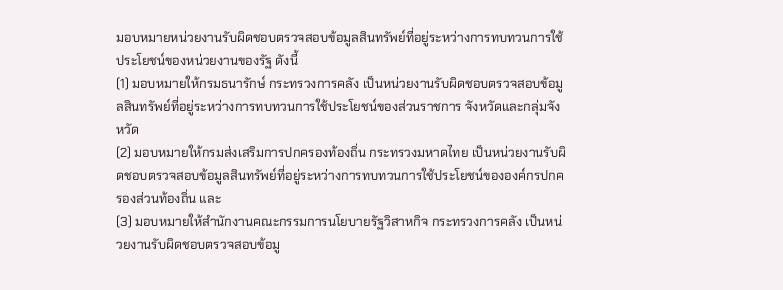มอบหมายหน่วยงานรับผิดชอบตรวจสอบข้อมูลสินทรัพย์ที่อยู่ระหว่างการทบทวนการใช้ประโยชน์ของหน่วยงานของรัฐ ดังนี้
(1) มอบหมายให้กรมธนารักษ์ กระทรวงการคลัง เป็นหน่วยงานรับผิดชอบตรวจสอบข้อมูลสินทรัพย์ที่อยู่ระหว่างการทบทวนการใช้ประโยชน์ของส่วนราชการ จังหวัดและกลุ่มจังหวัด
(2) มอบหมายให้กรมส่งเสริมการปกครองท้องถิ่น กระทรวงมหาดไทย เป็นหน่วยงานรับผิดชอบตรวจสอบข้อมูลสินทรัพย์ที่อยู่ระหว่างการทบทวนการใช้ประโยชน์ขององค์กรปกครองส่วนท้องถิ่น และ
(3) มอบหมายให้สำนักงานคณะกรรมการนโยบายรัฐวิสาหกิจ กระทรวงการคลัง เป็นหน่วยงานรับผิดชอบตรวจสอบข้อมู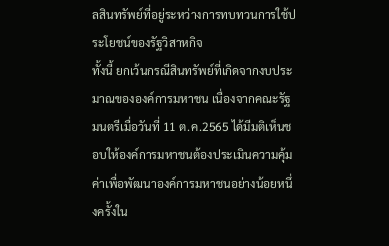ลสินทรัพย์ที่อยู่ระหว่างการทบทวนการใช้ประโยชน์ของรัฐวิสาหกิจ
ทั้งนี้ ยกเว้นกรณีสินทรัพย์ที่เกิดจากงบประมาณขององค์การมหาชน เนื่องจากคณะรัฐมนตรีเมื่อวันที่ 11 ต.ค.2565 ได้มีมติเห็นชอบให้องค์การมหาชนต้องประเมินความคุ้มค่าเพื่อพัฒนาองค์การมหาชนอย่างน้อยหนึ่งครั้งใน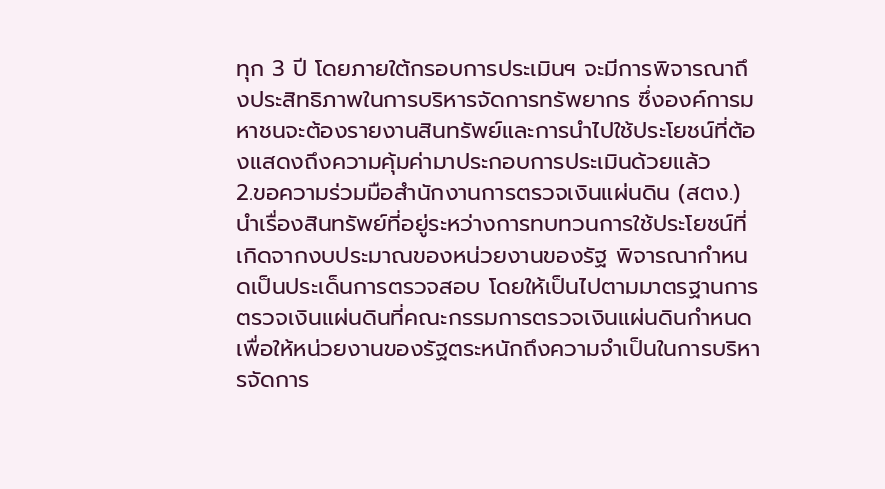ทุก 3 ปี โดยภายใต้กรอบการประเมินฯ จะมีการพิจารณาถึงประสิทธิภาพในการบริหารจัดการทรัพยากร ซึ่งองค์การมหาชนจะต้องรายงานสินทรัพย์และการนำไปใช้ประโยชน์ที่ต้องแสดงถึงความคุ้มค่ามาประกอบการประเมินด้วยแล้ว
2.ขอความร่วมมือสำนักงานการตรวจเงินแผ่นดิน (สตง.) นำเรื่องสินทรัพย์ที่อยู่ระหว่างการทบทวนการใช้ประโยชน์ที่เกิดจากงบประมาณของหน่วยงานของรัฐ พิจารณากำหนดเป็นประเด็นการตรวจสอบ โดยให้เป็นไปตามมาตรฐานการตรวจเงินแผ่นดินที่คณะกรรมการตรวจเงินแผ่นดินกำหนด เพื่อให้หน่วยงานของรัฐตระหนักถึงความจำเป็นในการบริหารจัดการ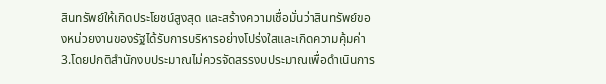สินทรัพย์ให้เกิดประโยชน์สูงสุด และสร้างความเชื่อมั่นว่าสินทรัพย์ของหน่วยงานของรัฐได้รับการบริหารอย่างโปร่งใสและเกิดความคุ้มค่า
3.โดยปกติสำนักงบประมาณไม่ควรจัดสรรงบประมาณเพื่อดำเนินการ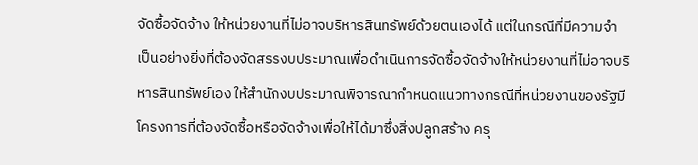จัดซื้อจัดจ้าง ให้หน่วยงานที่ไม่อาจบริหารสินทรัพย์ด้วยตนเองได้ แต่ในกรณีที่มีความจำเป็นอย่างยิ่งที่ต้องจัดสรรงบประมาณเพื่อดำเนินการจัดซื้อจัดจ้างให้หน่วยงานที่ไม่อาจบริหารสินทรัพย์เอง ให้สำนักงบประมาณพิจารณากำหนดแนวทางกรณีที่หน่วยงานของรัฐมีโครงการที่ต้องจัดซื้อหรือจัดจ้างเพื่อให้ได้มาซึ่งสิ่งปลูกสร้าง ครุ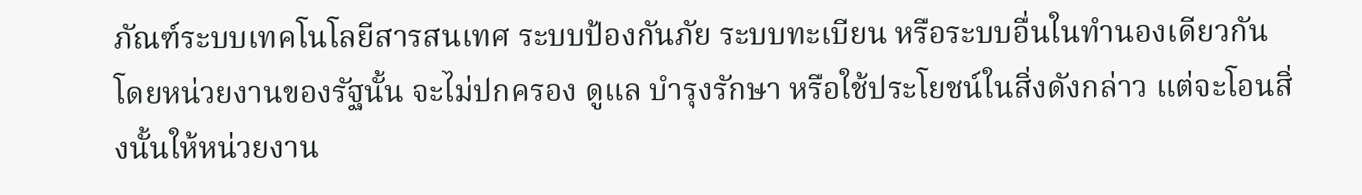ภัณฑ์ระบบเทคโนโลยีสารสนเทศ ระบบป้องกันภัย ระบบทะเบียน หรือระบบอื่นในทำนองเดียวกัน
โดยหน่วยงานของรัฐนั้น จะไม่ปกครอง ดูแล บำรุงรักษา หรือใช้ประโยชน์ในสิ่งดังกล่าว แต่จะโอนสิ่งนั้นให้หน่วยงาน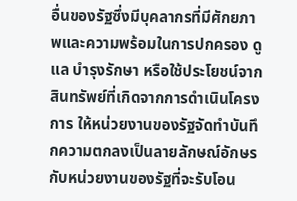อื่นของรัฐซึ่งมีบุคลากรที่มีศักยภาพและความพร้อมในการปกครอง ดูแล บำรุงรักษา หรือใช้ประโยชน์จากสินทรัพย์ที่เกิดจากการดำเนินโครงการ ให้หน่วยงานของรัฐจัดทำบันทึกความตกลงเป็นลายลักษณ์อักษรกับหน่วยงานของรัฐที่จะรับโอน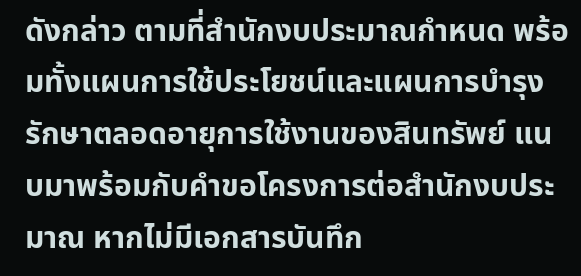ดังกล่าว ตามที่สำนักงบประมาณกำหนด พร้อมทั้งแผนการใช้ประโยชน์และแผนการบำรุงรักษาตลอดอายุการใช้งานของสินทรัพย์ แนบมาพร้อมกับคำขอโครงการต่อสำนักงบประมาณ หากไม่มีเอกสารบันทึก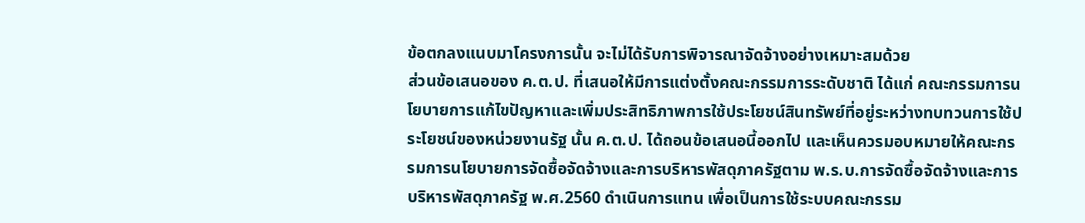ข้อตกลงแนบมาโครงการนั้น จะไม่ได้รับการพิจารณาจัดจ้างอย่างเหมาะสมด้วย
ส่วนข้อเสนอของ ค.ต.ป. ที่เสนอให้มีการแต่งตั้งคณะกรรมการระดับชาติ ได้แก่ คณะกรรมการนโยบายการแก้ไขปัญหาและเพิ่มประสิทธิภาพการใช้ประโยชน์สินทรัพย์ที่อยู่ระหว่างทบทวนการใช้ประโยชน์ของหน่วยงานรัฐ นั้น ค.ต.ป. ได้ถอนข้อเสนอนี้ออกไป และเห็นควรมอบหมายให้คณะกรรมการนโยบายการจัดซื้อจัดจ้างและการบริหารพัสดุภาครัฐตาม พ.ร.บ.การจัดซื้อจัดจ้างและการบริหารพัสดุภาครัฐ พ.ศ.2560 ดำเนินการแทน เพื่อเป็นการใช้ระบบคณะกรรม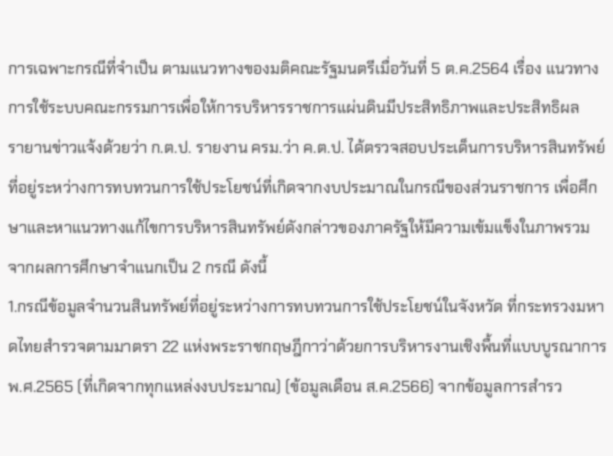การเฉพาะกรณีที่จำเป็น ตามแนวทางของมติคณะรัฐมนตรีเมื่อวันที่ 5 ต.ค.2564 เรื่อง แนวทางการใช้ระบบคณะกรรมการเพื่อให้การบริหารราชการแผ่นดินมีประสิทธิภาพและประสิทธิผล
รายานข่าวแจ้งด้วยว่า ก.ต.ป. รายงาน ครม.ว่า ค.ต.ป. ได้ตรวจสอบประเด็นการบริหารสินทรัพย์ที่อยู่ระหว่างการทบทวนการใช้ประโยชน์ที่เกิดจากงบประมาณในกรณีของส่วนราชการ เพื่อศึกษาและหาแนวทางแก้ไขการบริหารสินทรัพย์ดังกล่าวของภาครัฐให้มีความเข้มแข็งในภาพรวม จากผลการศึกษาจำแนกเป็น 2 กรณี ดังนี้
1.กรณีข้อมูลจำนวนสินทรัพย์ที่อยู่ระหว่างการทบทวนการใช้ประโยชน์ในจังหวัด ที่กระทรวงมหาดไทยสำรวจตามมาตรา 22 แห่งพระราชกฤษฎีกาว่าด้วยการบริหารงานเชิงพื้นที่แบบบูรณาการ พ.ศ.2565 (ที่เกิดจากทุกแหล่งงบประมาณ) (ข้อมูลเดือน ส.ค.2566) จากข้อมูลการสำรว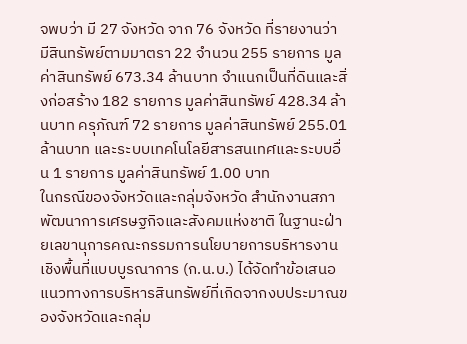จพบว่า มี 27 จังหวัด จาก 76 จังหวัด ที่รายงานว่า มีสินทรัพย์ตามมาตรา 22 จำนวน 255 รายการ มูลค่าสินทรัพย์ 673.34 ล้านบาท จำแนกเป็นที่ดินและสิ่งก่อสร้าง 182 รายการ มูลค่าสินทรัพย์ 428.34 ล้านบาท ครุภัณฑ์ 72 รายการ มูลค่าสินทรัพย์ 255.01 ล้านบาท และระบบเทคโนโลยีสารสนเทศและระบบอื่น 1 รายการ มูลค่าสินทรัพย์ 1.00 บาท
ในกรณีของจังหวัดและกลุ่มจังหวัด สำนักงานสภาพัฒนาการเศรษฐกิจและสังคมแห่งชาติ ในฐานะฝ่ายเลขานุการคณะกรรมการนโยบายการบริหารงานเชิงพื้นที่แบบบูรณาการ (ก.น.บ.) ได้จัดทำข้อเสนอแนวทางการบริหารสินทรัพย์ที่เกิดจากงบประมาณของจังหวัดและกลุ่ม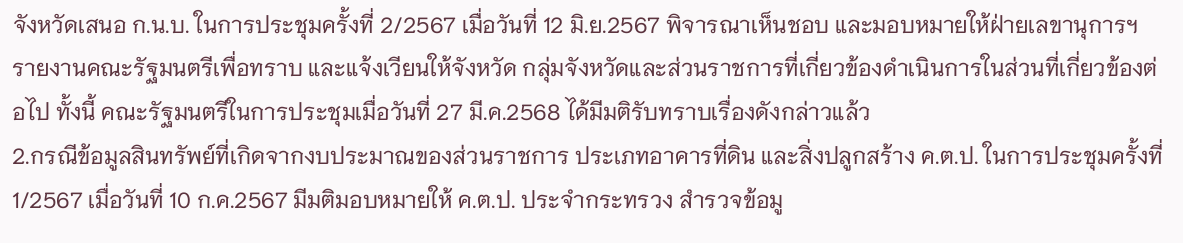จังหวัดเสนอ ก.น.บ. ในการประชุมครั้งที่ 2/2567 เมื่อวันที่ 12 มิ.ย.2567 พิจารณาเห็นชอบ และมอบหมายให้ฝ่ายเลขานุการฯ รายงานคณะรัฐมนตรีเพื่อทราบ และแจ้งเวียนให้จังหวัด กลุ่มจังหวัดและส่วนราชการที่เกี่ยวข้องดำเนินการในส่วนที่เกี่ยวข้องต่อไป ทั้งนี้ คณะรัฐมนตรีในการประชุมเมื่อวันที่ 27 มี.ค.2568 ได้มีมติรับทราบเรื่องดังกล่าวแล้ว
2.กรณีข้อมูลสินทรัพย์ที่เกิดจากงบประมาณของส่วนราชการ ประเภทอาคารที่ดิน และสิ่งปลูกสร้าง ค.ต.ป. ในการประชุมครั้งที่ 1/2567 เมื่อวันที่ 10 ก.ค.2567 มีมติมอบหมายให้ ค.ต.ป. ประจำกระทรวง สำรวจข้อมู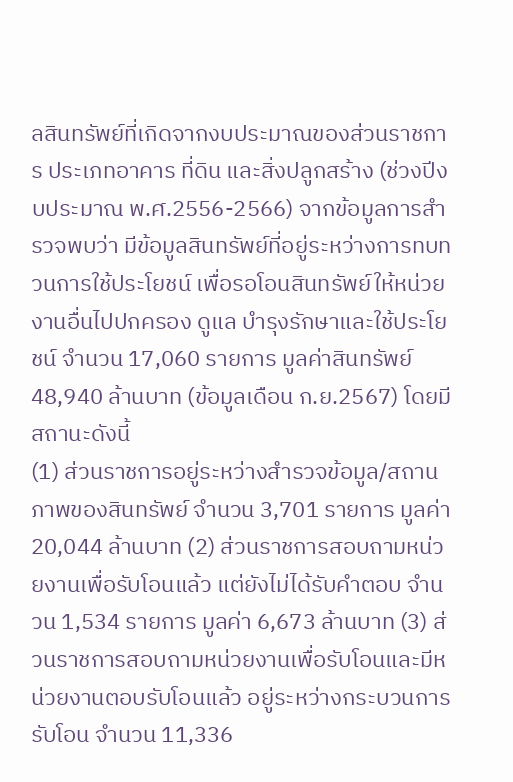ลสินทรัพย์ที่เกิดจากงบประมาณของส่วนราชการ ประเภทอาคาร ที่ดิน และสิ่งปลูกสร้าง (ช่วงปีงบประมาณ พ.ศ.2556-2566) จากข้อมูลการสำรวจพบว่า มีข้อมูลสินทรัพย์ที่อยู่ระหว่างการทบทวนการใช้ประโยชน์ เพื่อรอโอนสินทรัพย์ให้หน่วยงานอื่นไปปกครอง ดูแล บำรุงรักษาและใช้ประโยชน์ จำนวน 17,060 รายการ มูลค่าสินทรัพย์ 48,940 ล้านบาท (ข้อมูลเดือน ก.ย.2567) โดยมีสถานะดังนี้
(1) ส่วนราชการอยู่ระหว่างสำรวจข้อมูล/สถานภาพของสินทรัพย์ จำนวน 3,701 รายการ มูลค่า 20,044 ล้านบาท (2) ส่วนราชการสอบถามหน่วยงานเพื่อรับโอนแล้ว แต่ยังไม่ได้รับคำตอบ จำนวน 1,534 รายการ มูลค่า 6,673 ล้านบาท (3) ส่วนราชการสอบถามหน่วยงานเพื่อรับโอนและมีหน่วยงานตอบรับโอนแล้ว อยู่ระหว่างกระบวนการรับโอน จำนวน 11,336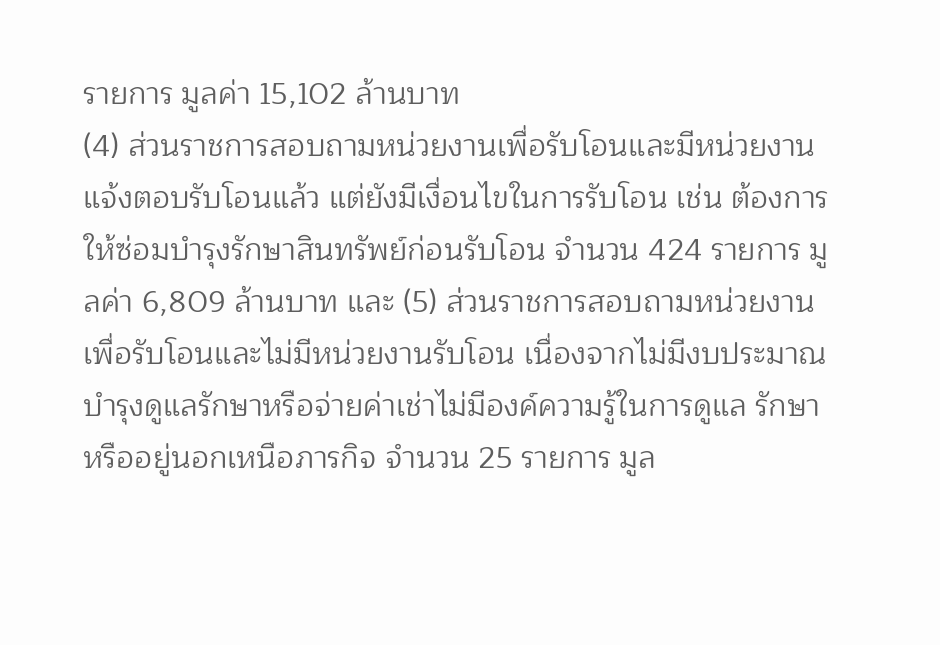รายการ มูลค่า 15,102 ล้านบาท
(4) ส่วนราชการสอบถามหน่วยงานเพื่อรับโอนและมีหน่วยงานแจ้งตอบรับโอนแล้ว แต่ยังมีเงื่อนไขในการรับโอน เช่น ต้องการให้ซ่อมบำรุงรักษาสินทรัพย์ก่อนรับโอน จำนวน 424 รายการ มูลค่า 6,809 ล้านบาท และ (5) ส่วนราชการสอบถามหน่วยงานเพื่อรับโอนและไม่มีหน่วยงานรับโอน เนื่องจากไม่มีงบประมาณบำรุงดูแลรักษาหรือจ่ายค่าเช่าไม่มีองค์ความรู้ในการดูแล รักษา หรืออยู่นอกเหนือภารกิจ จำนวน 25 รายการ มูล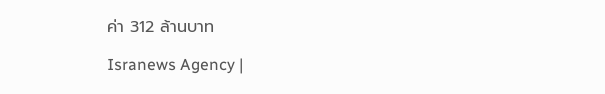ค่า 312 ล้านบาท

Isranews Agency |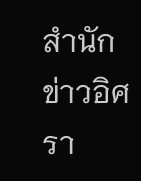สำนักข่าวอิศรา